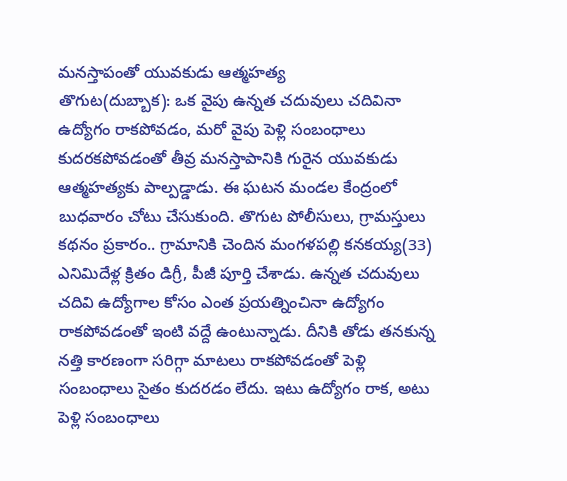మనస్తాపంతో యువకుడు ఆత్మహత్య
తొగుట(దుబ్బాక): ఒక వైపు ఉన్నత చదువులు చదివినా ఉద్యోగం రాకపోవడం, మరో వైపు పెళ్లి సంబంధాలు కుదరకపోవడంతో తీవ్ర మనస్తాపానికి గురైన యువకుడు ఆత్మహత్యకు పాల్పడ్డాడు. ఈ ఘటన మండల కేంద్రంలో బుధవారం చోటు చేసుకుంది. తొగుట పోలీసులు, గ్రామస్తులు కథనం ప్రకారం.. గ్రామానికి చెందిన మంగళపల్లి కనకయ్య(33) ఎనిమిదేళ్ల క్రితం డిగ్రీ, పీజీ పూర్తి చేశాడు. ఉన్నత చదువులు చదివి ఉద్యోగాల కోసం ఎంత ప్రయత్నించినా ఉద్యోగం రాకపోవడంతో ఇంటి వద్దే ఉంటున్నాడు. దీనికి తోడు తనకున్న నత్తి కారణంగా సరిగ్గా మాటలు రాకపోవడంతో పెళ్లి సంబంధాలు సైతం కుదరడం లేదు. ఇటు ఉద్యోగం రాక, అటు పెళ్లి సంబంధాలు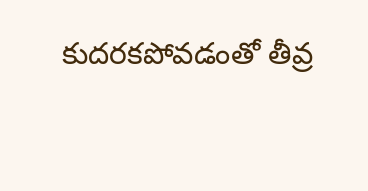కుదరకపోవడంతో తీవ్ర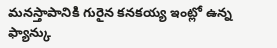మనస్తాపానికి గురైన కనకయ్య ఇంట్లో ఉన్న ఫ్యాన్కు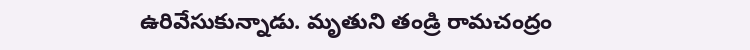ఉరివేసుకున్నాడు. మృతుని తండ్రి రామచంద్రం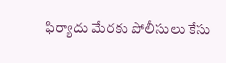ఫిర్యాదు మేరకు పోలీసులు కేసు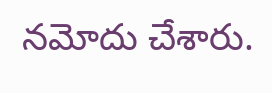నమోదు చేశారు.